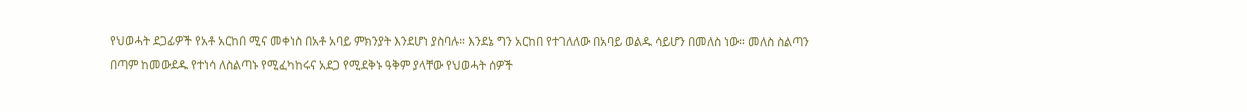የህወሓት ደጋፊዎች የአቶ አርከበ ሚና መቀነስ በአቶ አባይ ምክንያት እንደሆነ ያስባሉ። እንደኔ ግን አርከበ የተገለለው በአባይ ወልዱ ሳይሆን በመለስ ነው። መለስ ስልጣን በጣም ከመውደዱ የተነሳ ለስልጣኑ የሚፈካከሩና አደጋ የሚደቅኑ ዓቅም ያላቸው የህወሓት ሰዎች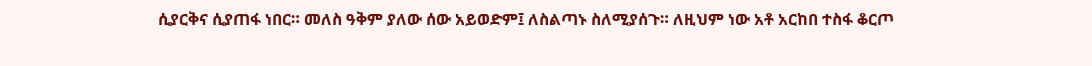ሲያርቅና ሲያጠፋ ነበር። መለስ ዓቅም ያለው ሰው አይወድም፤ ለስልጣኑ ስለሚያሰጉ። ለዚህም ነው አቶ አርከበ ተስፋ ቆርጦ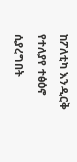ከፖለቲካ እንዲርቅ የተለያየ ተፅዕኖ ሲያረግበት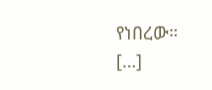የነበረው። […]